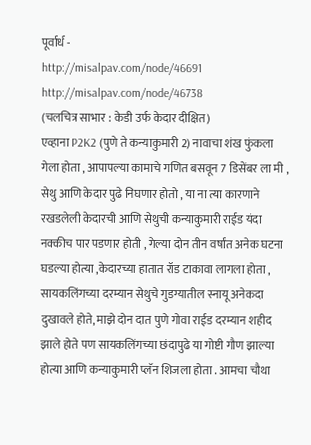पूर्वार्ध -
http://misalpav.com/node/46691
http://misalpav.com/node/46738
(चलचित्र साभार : केडी उर्फ केदार दीक्षित)
एव्हाना P2K2 (पुणे ते कन्याकुमारी 2) नावाचा शंख फुंकला गेला होता , आपापल्या कामाचे गणित बसवून 7 डिसेंबर ला मी , सेथु आणि केदार पुढे निघणार होतो , या ना त्या कारणाने रखडलेली केदारची आणि सेथुची कन्याकुमारी राईड यंदा नक्कीच पार पडणार होती , गेल्या दोन तीन वर्षांत अनेक घटना घडल्या होत्या ,केदारच्या हातात रॉड टाकावा लागला होता , सायकलिंगच्या दरम्यान सेथुचे गुडग्यातील स्नायू अनेकदा दुखावले होते, माझे दोन दात पुणे गोवा राईड दरम्यान शहीद झाले होते पण सायकलिंगच्या छंदापुढे या गोष्टी गौण झाल्या होत्या आणि कन्याकुमारी प्लॅन शिजला होता . आमचा चौथा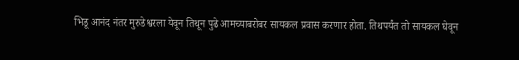भिडू आनंद नंतर मुरुडेश्वरला येवून तिथून पुढे आमच्याबरोबर सायकल प्रवास करणार होता. तिथपर्यंत तो सायकल घेवून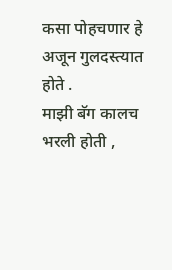कसा पोहचणार हे अजून गुलदस्त्यात होते .
माझी बॅग कालच भरली होती ,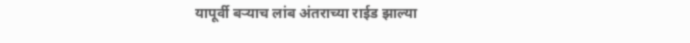यापूर्वी बऱ्याच लांब अंतराच्या राईड झाल्या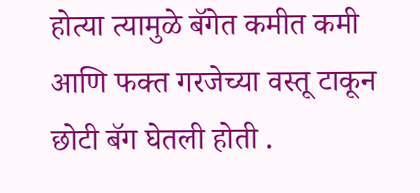होत्या त्यामुळे बॅगेत कमीत कमी आणि फक्त गरजेच्या वस्तू टाकून छोटी बॅग घेतली होती .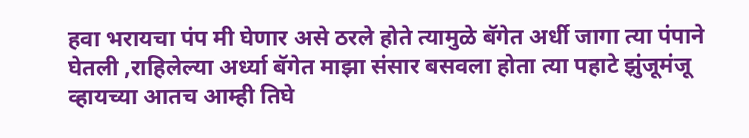हवा भरायचा पंप मी घेणार असे ठरले होते त्यामुळे बॅगेत अर्धी जागा त्या पंपाने घेतली ,राहिलेल्या अर्ध्या बॅगेत माझा संसार बसवला होता त्या पहाटे झुंजूमंजू व्हायच्या आतच आम्ही तिघे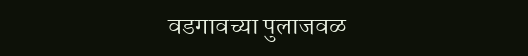वडगावच्या पुलाजवळ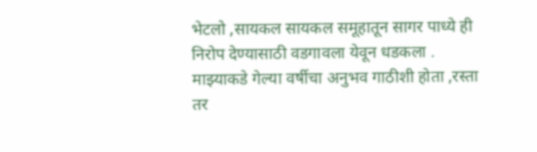भेटलो ,सायकल सायकल समूहातून सागर पाध्ये ही निरोप देण्यासाठी वडगावला येवून धडकला .
माझ्याकडे गेल्या वर्षीचा अनुभव गाठीशी होता ,रस्ता तर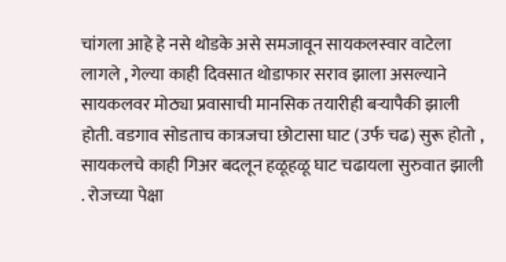चांगला आहे हे नसे थोडके असे समजावून सायकलस्वार वाटेला लागले , गेल्या काही दिवसात थोडाफार सराव झाला असल्याने सायकलवर मोठ्या प्रवासाची मानसिक तयारीही बऱ्यापैकी झाली होती. वडगाव सोडताच कात्रजचा छोटासा घाट (उर्फ चढ) सुरू होतो , सायकलचे काही गिअर बदलून हळूहळू घाट चढायला सुरुवात झाली . रोजच्या पेक्षा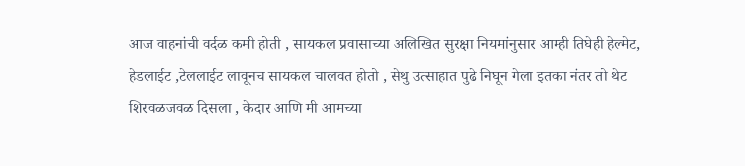आज वाहनांची वर्दळ कमी होती , सायकल प्रवासाच्या अलिखित सुरक्षा नियमांनुसार आम्ही तिघेही हेल्मेट, हेडलाईट ,टेललाईट लावूनच सायकल चालवत होतो , सेथु उत्साहात पुढे निघून गेला इतका नंतर तो थेट शिरवळजवळ दिसला , केदार आणि मी आमच्या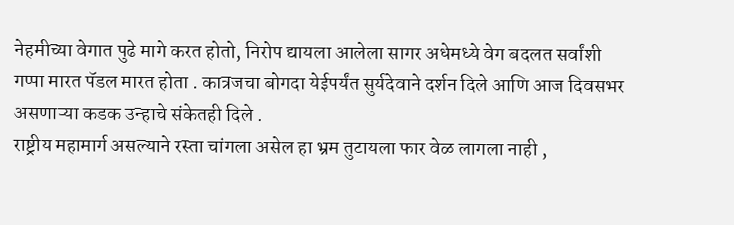नेहमीच्या वेगात पुढे मागे करत होतो, निरोप द्यायला आलेला सागर अधेमध्ये वेग बदलत सर्वांशी गप्पा मारत पॅडल मारत होता . कात्रजचा बोगदा येईपर्यंत सुर्यदेवाने दर्शन दिले आणि आज दिवसभर असणाऱ्या कडक उन्हाचे संकेतही दिले .
राष्ट्रीय महामार्ग असल्याने रस्ता चांगला असेल हा भ्रम तुटायला फार वेळ लागला नाही ,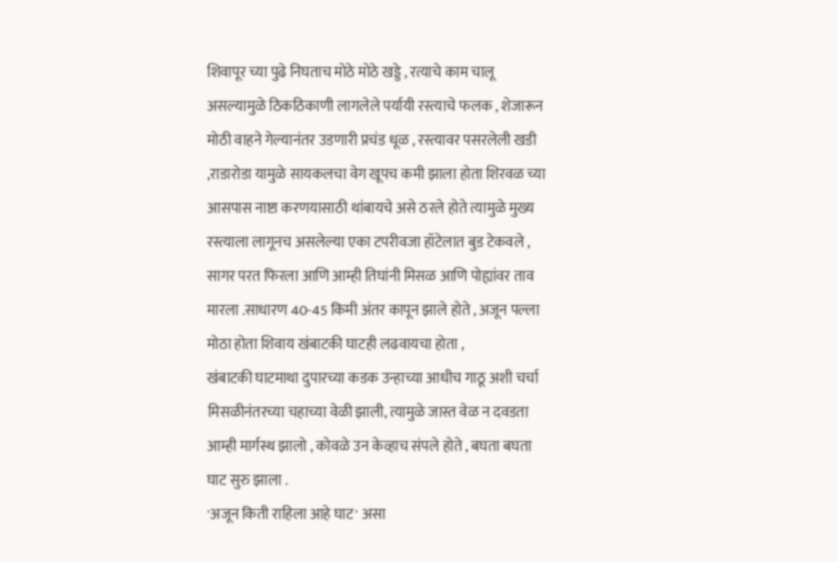शिवापूर च्या पुढे निघताच मोठे मोठे खड्डे , रत्याचे काम चालू असल्यामुळे ठिकठिकाणी लागलेले पर्यायी रस्त्याचे फलक , शेजारून मोठी वाहने गेल्यानंतर उडणारी प्रचंड धूळ , रस्त्यावर पसरलेली खडी ,राडारोडा यामुळे सायकलचा वेग खूपच कमी झाला होता शिरवळ च्या आसपास नाष्टा करणयासाठी थांबायचे असे ठरले होते त्यामुळे मुख्य रस्त्याला लागूनच असलेल्या एका टपरीवजा हॉटेलात बुड टेकवले , सागर परत फिरला आणि आम्ही तिघांनी मिसळ आणि पोह्यांवर ताव मारला .साधारण 40-45 किमी अंतर कापून झाले होते , अजून पल्ला मोठा होता शिवाय खंबाटकी घाटही लढवायचा होता ,
खंबाटकी घाटमाथा दुपारच्या कडक उन्हाच्या आधीच गाठू अशी चर्चा मिसळीनंतरच्या चहाच्या वेळी झाली, त्यामुळे जास्त वेळ न दवडता आम्ही मार्गस्थ झालो , कोवळे उन केव्हाच संपले होते , बघता बघता घाट सुरु झाला .
'अजून किती राहिला आहे घाट' असा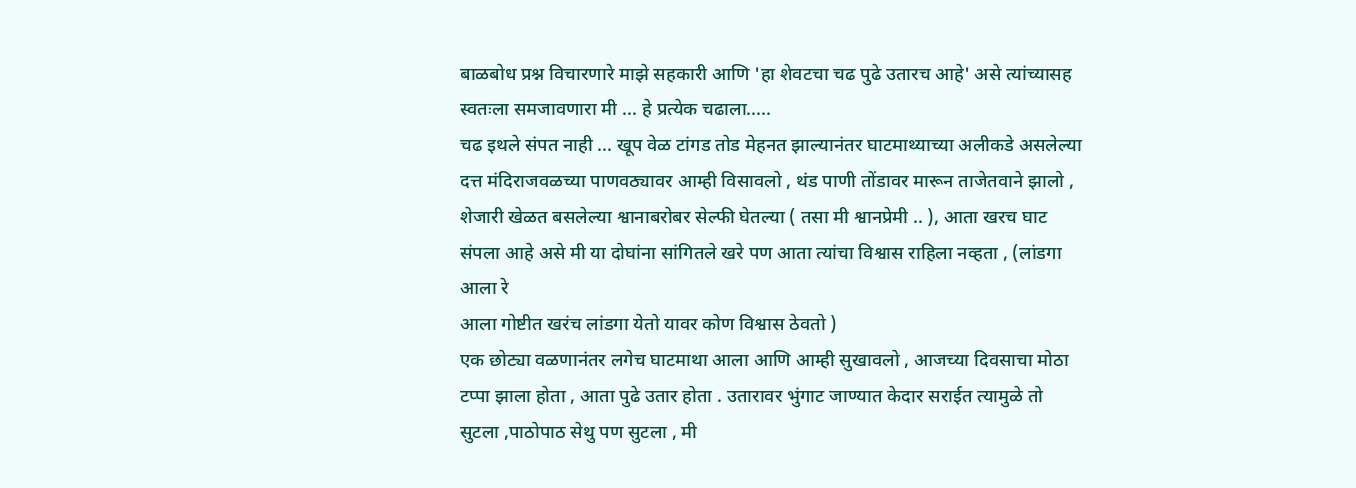बाळबोध प्रश्न विचारणारे माझे सहकारी आणि 'हा शेवटचा चढ पुढे उतारच आहे' असे त्यांच्यासह स्वतःला समजावणारा मी ... हे प्रत्येक चढाला.....
चढ इथले संपत नाही ... खूप वेळ टांगड तोड मेहनत झाल्यानंतर घाटमाथ्याच्या अलीकडे असलेल्या दत्त मंदिराजवळच्या पाणवठ्यावर आम्ही विसावलो , थंड पाणी तोंडावर मारून ताजेतवाने झालो , शेजारी खेळत बसलेल्या श्वानाबरोबर सेल्फी घेतल्या ( तसा मी श्वानप्रेमी .. ), आता खरच घाट संपला आहे असे मी या दोघांना सांगितले खरे पण आता त्यांचा विश्वास राहिला नव्हता , (लांडगा आला रे
आला गोष्टीत खरंच लांडगा येतो यावर कोण विश्वास ठेवतो )
एक छोट्या वळणानंतर लगेच घाटमाथा आला आणि आम्ही सुखावलो , आजच्या दिवसाचा मोठा टप्पा झाला होता , आता पुढे उतार होता . उतारावर भुंगाट जाण्यात केदार सराईत त्यामुळे तो सुटला ,पाठोपाठ सेथु पण सुटला , मी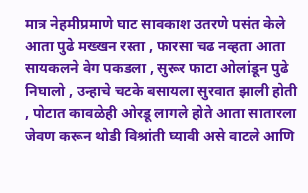मात्र नेहमीप्रमाणे घाट सावकाश उतरणे पसंत केले
आता पुढे मख्खन रस्ता , फारसा चढ नव्हता आता सायकलने वेग पकडला , सुरूर फाटा ओलांडून पुढे निघालो , उन्हाचे चटके बसायला सुरवात झाली होती , पोटात कावळेही ओरडू लागले होते आता सातारला जेवण करून थोडी विश्रांती घ्यावी असे वाटले आणि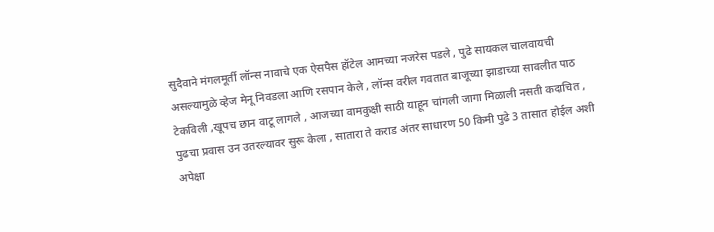सुदैवाने मंगलमूर्ती लॉन्स नावाचे एक ऐसपैस हॉटेल आमच्या नजरेस पडले , पुढे सायकल चालवायची असल्यामुळे व्हेज मेनू निवडला आणि रसपान केले , लॉन्स वरील गवतात बाजूच्या झाडाच्या सावलीत पाठ टेकविली ,खूपच छान वाटू लागले , आजच्या वामकुक्षी साठी याहून चांगली जागा मिळाली नसती कदाचित , पुढचा प्रवास उन उतरल्यावर सुरू केला , सातारा ते कराड अंतर साधारण 50 किमी पुढे 3 तासात होईल अशी अपेक्षा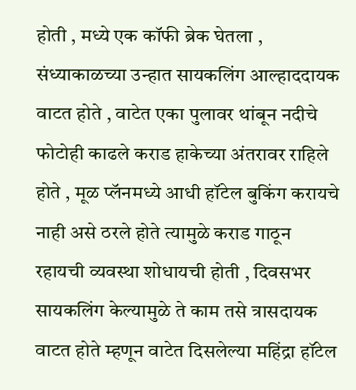होती , मध्ये एक कॉफी ब्रेक घेतला , संध्याकाळच्या उन्हात सायकलिंग आल्हाददायक वाटत होते , वाटेत एका पुलावर थांबून नदीचे फोटोही काढले कराड हाकेच्या अंतरावर राहिले होते , मूळ प्लॅनमध्ये आधी हॉटेल बुकिंग करायचे नाही असे ठरले होते त्यामुळे कराड गाठून रहायची व्यवस्था शोधायची होती , दिवसभर सायकलिंग केल्यामुळे ते काम तसे त्रासदायक वाटत होते म्हणून वाटेत दिसलेल्या महिंद्रा हॉटेल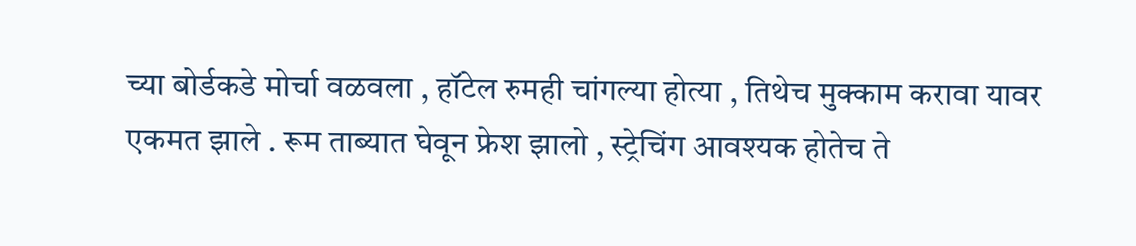च्या बोर्डकडे मोर्चा वळवला , हॉटेल रुमही चांगल्या होत्या , तिथेच मुक्काम करावा यावर एकमत झाले . रूम ताब्यात घेवून फ्रेश झालो , स्ट्रेचिंग आवश्यक होतेच ते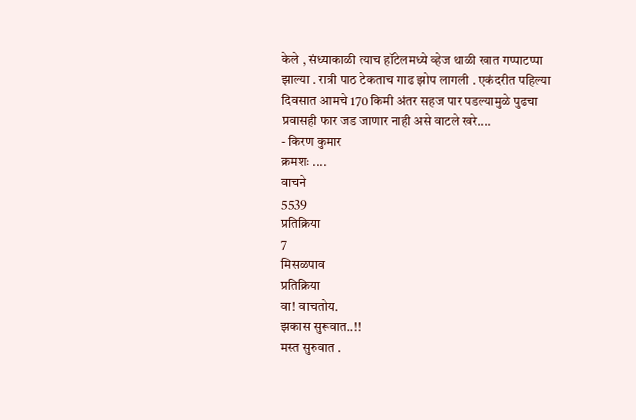केले , संध्याकाळी त्याच हॉटेलमध्ये व्हेज थाळी खात गप्पाटप्पा झाल्या . रात्री पाठ टेकताच गाढ झोप लागली . एकंदरीत पहिल्या दिवसात आमचे 170 किमी अंतर सहज पार पडल्यामुळे पुढचा प्रवासही फार जड जाणार नाही असे वाटले खरे....
- किरण कुमार
क्रमशः ....
वाचने
5539
प्रतिक्रिया
7
मिसळपाव
प्रतिक्रिया
वा! वाचतोय.
झकास सुरूवात..!!
मस्त सुरुवात .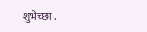शुभेच्छा .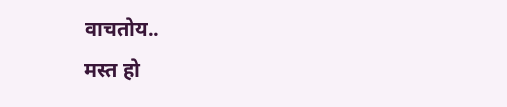वाचतोय..
मस्त हो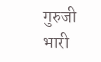गुरुजी
भारी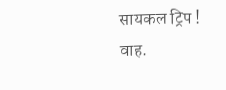सायकल ट्रिप !
वाह.